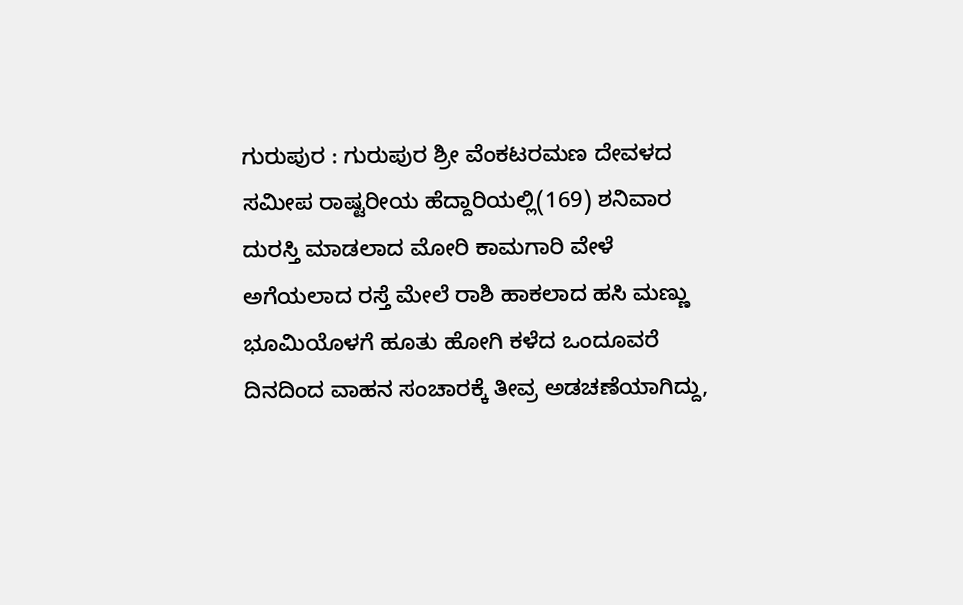ಗುರುಪುರ : ಗುರುಪುರ ಶ್ರೀ ವೆಂಕಟರಮಣ ದೇವಳದ ಸಮೀಪ ರಾಷ್ಟರೀಯ ಹೆದ್ದಾರಿಯಲ್ಲಿ(169) ಶನಿವಾರ ದುರಸ್ತಿ ಮಾಡಲಾದ ಮೋರಿ ಕಾಮಗಾರಿ ವೇಳೆ ಅಗೆಯಲಾದ ರಸ್ತೆ ಮೇಲೆ ರಾಶಿ ಹಾಕಲಾದ ಹಸಿ ಮಣ್ಣು ಭೂಮಿಯೊಳಗೆ ಹೂತು ಹೋಗಿ ಕಳೆದ ಒಂದೂವರೆ ದಿನದಿಂದ ವಾಹನ ಸಂಚಾರಕ್ಕೆ ತೀವ್ರ ಅಡಚಣೆಯಾಗಿದ್ದು,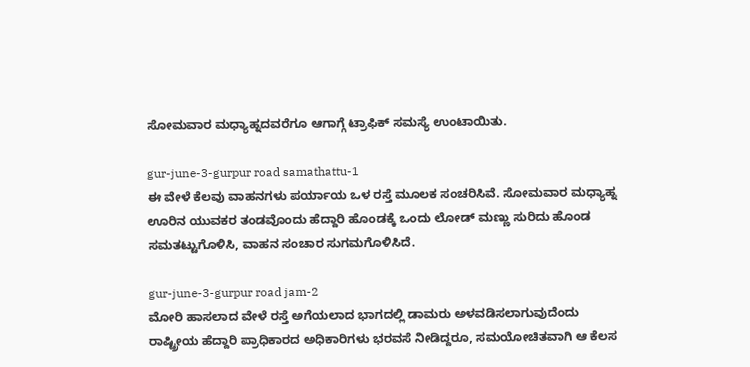ಸೋಮವಾರ ಮಧ್ಯಾಹ್ನದವರೆಗೂ ಆಗಾಗ್ಗೆ ಟ್ರಾಫಿಕ್ ಸಮಸ್ಯೆ ಉಂಟಾಯಿತು.

gur-june-3-gurpur road samathattu-1
ಈ ವೇಳೆ ಕೆಲವು ವಾಹನಗಳು ಪರ್ಯಾಯ ಒಳ ರಸ್ತೆ ಮೂಲಕ ಸಂಚರಿಸಿವೆ. ಸೋಮವಾರ ಮಧ್ಯಾಹ್ನ ಊರಿನ ಯುವಕರ ತಂಡವೊಂದು ಹೆದ್ದಾರಿ ಹೊಂಡಕ್ಕೆ ಒಂದು ಲೋಡ್ ಮಣ್ಣು ಸುರಿದು ಹೊಂಡ ಸಮತಟ್ಟುಗೊಳಿಸಿ, ವಾಹನ ಸಂಚಾರ ಸುಗಮಗೊಳಿಸಿದೆ.

gur-june-3-gurpur road jam-2
ಮೋರಿ ಹಾಸಲಾದ ವೇಳೆ ರಸ್ತೆ ಅಗೆಯಲಾದ ಭಾಗದಲ್ಲಿ ಡಾಮರು ಅಳವಡಿಸಲಾಗುವುದೆಂದು ರಾಷ್ಟ್ರೀಯ ಹೆದ್ದಾರಿ ಪ್ರಾಧಿಕಾರದ ಅಧಿಕಾರಿಗಳು ಭರವಸೆ ನೀಡಿದ್ದರೂ, ಸಮಯೋಚಿತವಾಗಿ ಆ ಕೆಲಸ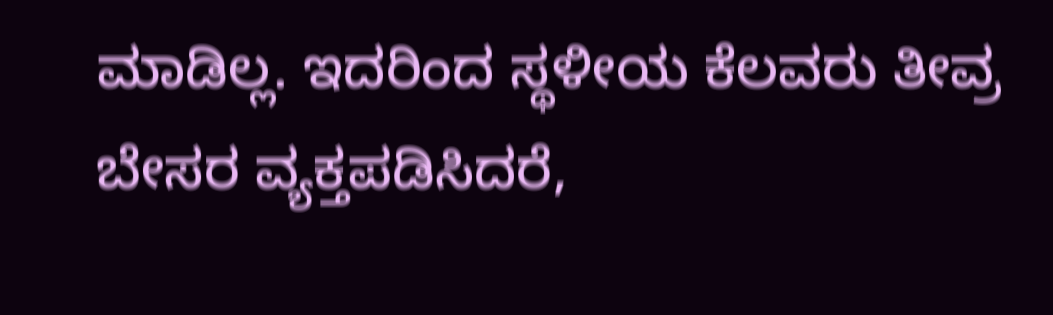ಮಾಡಿಲ್ಲ. ಇದರಿಂದ ಸ್ಥಳೀಯ ಕೆಲವರು ತೀವ್ರ ಬೇಸರ ವ್ಯಕ್ತಪಡಿಸಿದರೆ,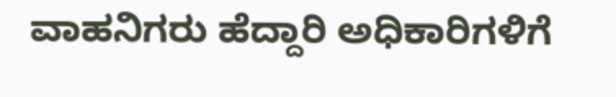ವಾಹನಿಗರು ಹೆದ್ದಾರಿ ಅಧಿಕಾರಿಗಳಿಗೆ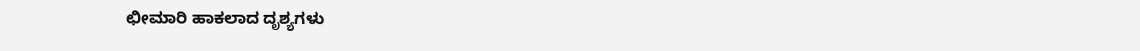ಛೀಮಾರಿ ಹಾಕಲಾದ ದೃಶ್ಯಗಳು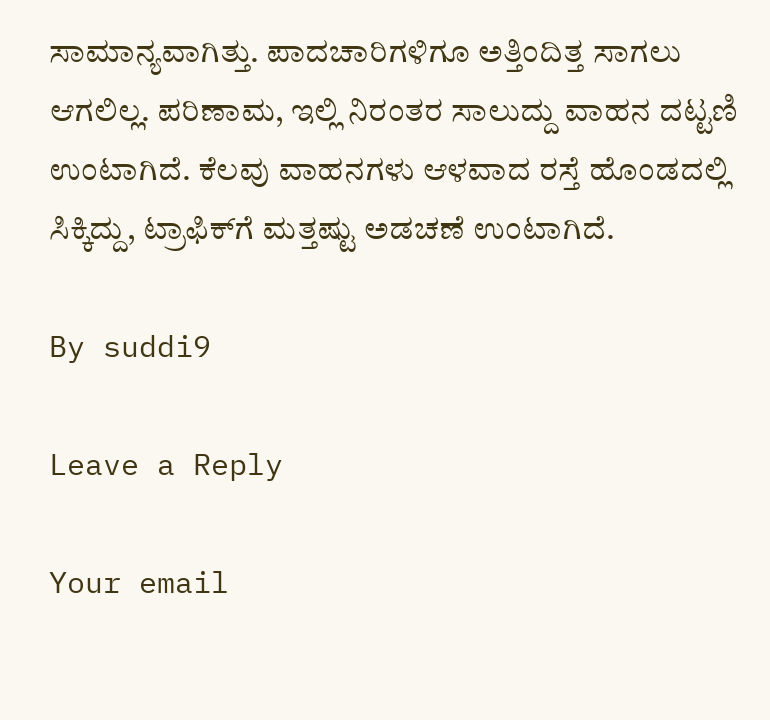ಸಾಮಾನ್ಯವಾಗಿತ್ತು. ಪಾದಚಾರಿಗಳಿಗೂ ಅತ್ತಿಂದಿತ್ತ ಸಾಗಲು ಆಗಲಿಲ್ಲ. ಪರಿಣಾಮ, ಇಲ್ಲಿ ನಿರಂತರ ಸಾಲುದ್ದು ವಾಹನ ದಟ್ಟಣಿ ಉಂಟಾಗಿದೆ. ಕೆಲವು ವಾಹನಗಳು ಆಳವಾದ ರಸ್ತೆ ಹೊಂಡದಲ್ಲಿ ಸಿಕ್ಕಿದ್ದು, ಟ್ರಾಫಿಕ್‍ಗೆ ಮತ್ತಷ್ಟು ಅಡಚಣೆ ಉಂಟಾಗಿದೆ.

By suddi9

Leave a Reply

Your email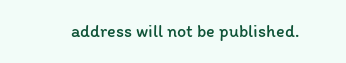address will not be published.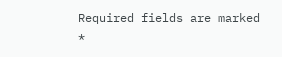Required fields are marked *